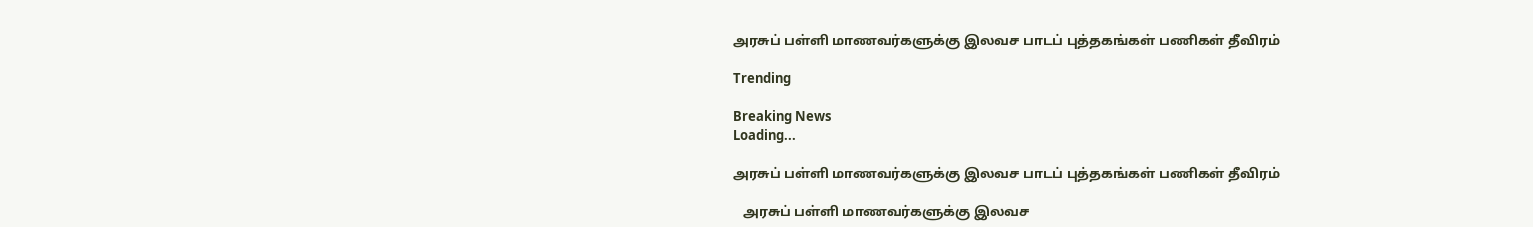அரசுப் பள்ளி மாணவர்களுக்கு இலவச பாடப் புத்தகங்கள் பணிகள் தீவிரம்

Trending

Breaking News
Loading...

அரசுப் பள்ளி மாணவர்களுக்கு இலவச பாடப் புத்தகங்கள் பணிகள் தீவிரம்

   அரசுப் பள்ளி மாணவர்களுக்கு இலவச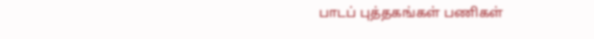பாடப் புத்தகங்கள் பணிகள்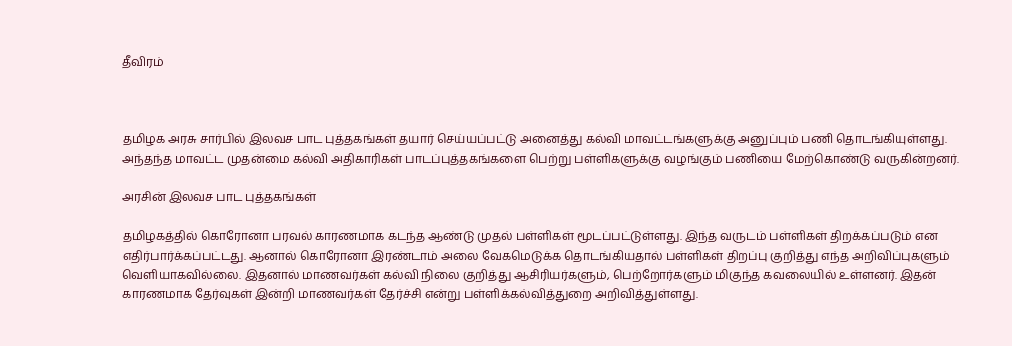தீவிரம்



தமிழக அரசு சார்பில் இலவச பாட புத்தகங்கள் தயார் செய்யப்பட்டு அனைத்து கல்வி மாவட்டங்களுக்கு அனுப்பும் பணி தொடங்கியுள்ளது. அந்தந்த மாவட்ட முதன்மை கல்வி அதிகாரிகள் பாடப்புத்தகங்களை பெற்று பள்ளிகளுக்கு வழங்கும் பணியை மேற்கொண்டு வருகின்றனர்.

அரசின் இலவச பாட புத்தகங்கள்

தமிழகத்தில் கொரோனா பரவல் காரணமாக கடந்த ஆண்டு முதல் பள்ளிகள் மூடப்பட்டுள்ளது. இந்த வருடம் பள்ளிகள் திறக்கப்படும் என எதிர்பார்க்கப்பட்டது. ஆனால் கொரோனா இரண்டாம் அலை வேகமெடுக்க தொடங்கியதால் பள்ளிகள் திறப்பு குறித்து எந்த அறிவிப்புகளும் வெளியாகவில்லை. இதனால் மாணவர்கள் கல்வி நிலை குறித்து ஆசிரியர்களும், பெற்றோர்களும் மிகுந்த கவலையில் உள்ளனர். இதன் காரணமாக தேர்வுகள் இன்றி மாணவர்கள் தேர்ச்சி என்று பள்ளிக்கல்வித்துறை அறிவித்துள்ளது.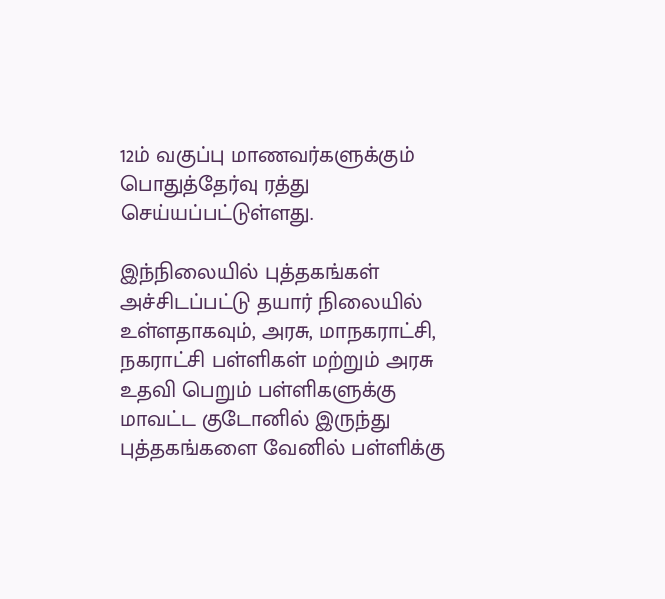12ம் வகுப்பு மாணவர்களுக்கும் பொதுத்தேர்வு ரத்து செய்யப்பட்டுள்ளது.

இந்நிலையில் புத்தகங்கள் அச்சிடப்பட்டு தயார் நிலையில் உள்ளதாகவும், அரசு, மாநகராட்சி, நகராட்சி பள்ளிகள் மற்றும் அரசு உதவி பெறும் பள்ளிகளுக்கு மாவட்ட குடோனில் இருந்து புத்தகங்களை வேனில் பள்ளிக்கு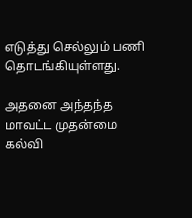எடுத்து செல்லும் பணி தொடங்கியுள்ளது.

அதனை அந்தந்த மாவட்ட முதன்மை கல்வி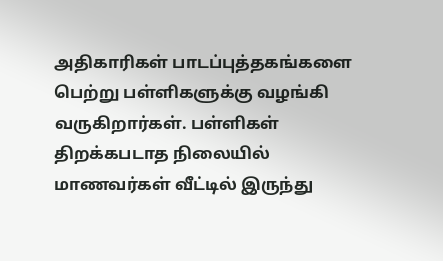அதிகாரிகள் பாடப்புத்தகங்களை பெற்று பள்ளிகளுக்கு வழங்கி வருகிறார்கள். பள்ளிகள் திறக்கபடாத நிலையில் மாணவர்கள் வீட்டில் இருந்து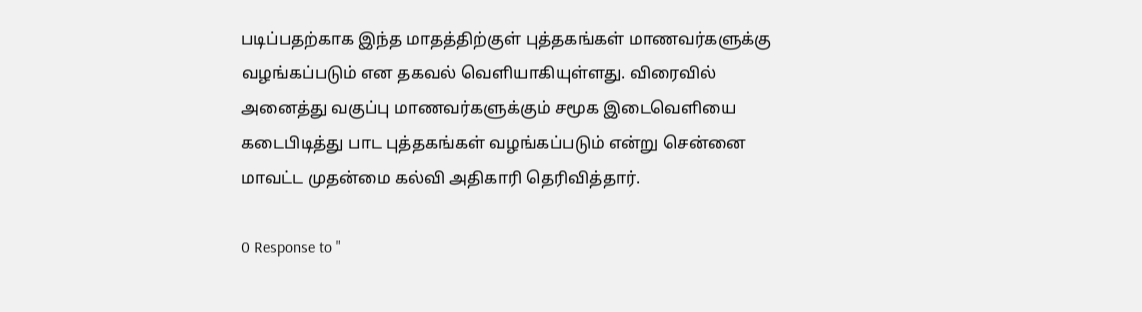படிப்பதற்காக இந்த மாதத்திற்குள் புத்தகங்கள் மாணவர்களுக்கு வழங்கப்படும் என தகவல் வெளியாகியுள்ளது. விரைவில் அனைத்து வகுப்பு மாணவர்களுக்கும் சமூக இடைவெளியை கடைபிடித்து பாட புத்தகங்கள் வழங்கப்படும் என்று சென்னை மாவட்ட முதன்மை கல்வி அதிகாரி தெரிவித்தார்.

0 Response to "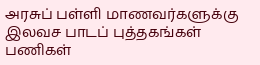அரசுப் பள்ளி மாணவர்களுக்கு இலவச பாடப் புத்தகங்கள் பணிகள்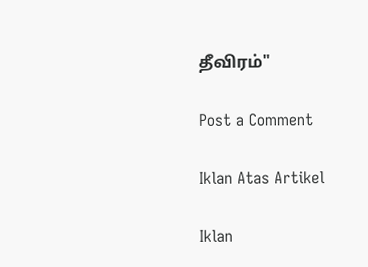தீவிரம்"

Post a Comment

Iklan Atas Artikel

Iklan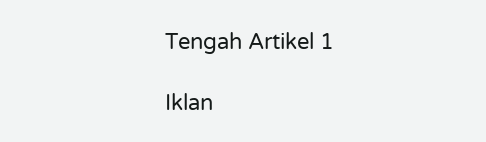Tengah Artikel 1

Iklan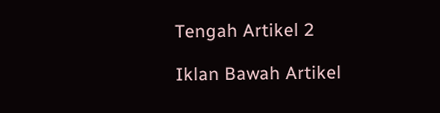Tengah Artikel 2

Iklan Bawah Artikel